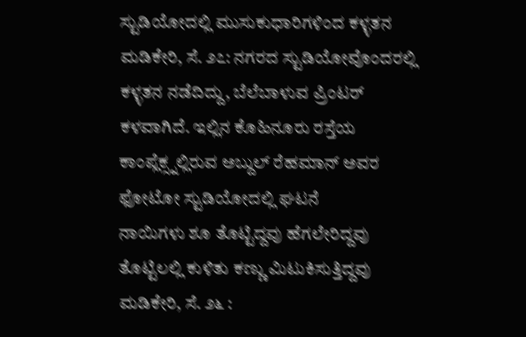ಸ್ಟುಡಿಯೋದಲ್ಲಿ ಮುಸುಕುಧಾರಿಗಳಿಂದ ಕಳ್ಳತನ ಮಡಿಕೇರಿ, ಸೆ. ೨೭: ನಗರದ ಸ್ಟುಡಿಯೋವೊಂದರಲ್ಲಿ ಕಳ್ಳತನ ನಡೆದಿದ್ದು, ಬೆಲೆಬಾಳುವ ಪ್ರಿಂಟರ್ ಕಳವಾಗಿದೆ. ಇಲ್ಲಿನ ಕೊಹಿನೂರು ರಸ್ತೆಯ ಕಾಂಪ್ಲೆಕ್ಸ್ನಲ್ಲಿರುವ ಅಬ್ದುಲ್ ರೆಹಮಾನ್ ಅವರ ಫೋಟೋ ಸ್ಟುಡಿಯೋದಲ್ಲಿ ಘಟನೆ
ನಾಯಿಗಳು ಶೂ ತೊಟ್ಟಿದ್ದವು ಹೆಗಲೇರಿದ್ದವು ತೊಟ್ಟಿಲಲ್ಲಿ ಕುಳಿತು ಕಣ್ಣು ಮಿಟುಕಿಸುತ್ತಿದ್ದವು ಮಡಿಕೇರಿ, ಸೆ. ೨೬ :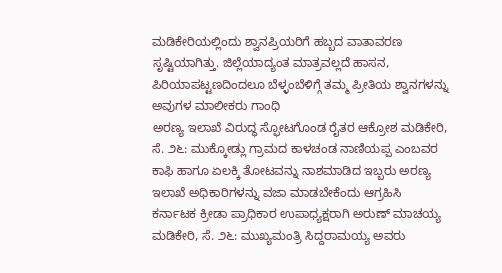ಮಡಿಕೇರಿಯಲ್ಲಿಂದು ಶ್ವಾನಪ್ರಿಯರಿಗೆ ಹಬ್ಬದ ವಾತಾವರಣ ಸೃಷ್ಟಿಯಾಗಿತ್ತು. ಜಿಲ್ಲೆಯಾದ್ಯಂತ ಮಾತ್ರವಲ್ಲದೆ ಹಾಸನ, ಪಿರಿಯಾಪಟ್ಟಣದಿಂದಲೂ ಬೆಳ್ಳಂಬೆಳಿಗ್ಗೆ ತಮ್ಮ ಪ್ರೀತಿಯ ಶ್ವಾನಗಳನ್ನು ಅವುಗಳ ಮಾಲೀಕರು ಗಾಂಧಿ
ಅರಣ್ಯ ಇಲಾಖೆ ವಿರುದ್ಧ ಸ್ಫೋಟಗೊಂಡ ರೈತರ ಆಕ್ರೋಶ ಮಡಿಕೇರಿ, ಸೆ. ೨೬: ಮುಕ್ಕೋಡ್ಲು ಗ್ರಾಮದ ಕಾಳಚಂಡ ನಾಣಿಯಪ್ಪ ಎಂಬವರ ಕಾಫಿ ಹಾಗೂ ಏಲಕ್ಕಿ ತೋಟವನ್ನು ನಾಶಮಾಡಿದ ಇಬ್ಬರು ಅರಣ್ಯ ಇಲಾಖೆ ಅಧಿಕಾರಿಗಳನ್ನು ವಜಾ ಮಾಡಬೇಕೆಂದು ಆಗ್ರಹಿಸಿ
ಕರ್ನಾಟಕ ಕ್ರೀಡಾ ಪ್ರಾಧಿಕಾರ ಉಪಾಧ್ಯಕ್ಷರಾಗಿ ಅರುಣ್ ಮಾಚಯ್ಯ ಮಡಿಕೇರಿ, ಸೆ. ೨೬: ಮುಖ್ಯಮಂತ್ರಿ ಸಿದ್ದರಾಮಯ್ಯ ಅವರು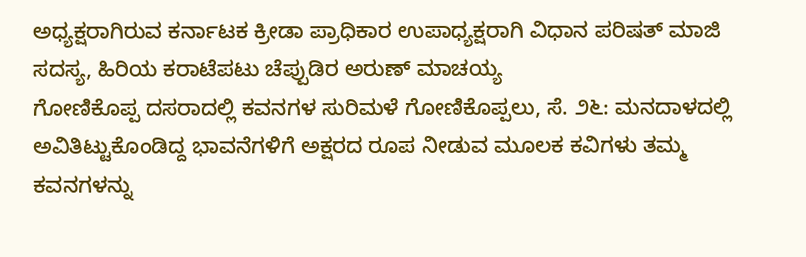ಅಧ್ಯಕ್ಷರಾಗಿರುವ ಕರ್ನಾಟಕ ಕ್ರೀಡಾ ಪ್ರಾಧಿಕಾರ ಉಪಾಧ್ಯಕ್ಷರಾಗಿ ವಿಧಾನ ಪರಿಷತ್ ಮಾಜಿ ಸದಸ್ಯ, ಹಿರಿಯ ಕರಾಟೆಪಟು ಚೆಪ್ಪುಡಿರ ಅರುಣ್ ಮಾಚಯ್ಯ
ಗೋಣಿಕೊಪ್ಪ ದಸರಾದಲ್ಲಿ ಕವನಗಳ ಸುರಿಮಳೆ ಗೋಣಿಕೊಪ್ಪಲು, ಸೆ. ೨೬: ಮನದಾಳದಲ್ಲಿ ಅವಿತಿಟ್ಟುಕೊಂಡಿದ್ದ ಭಾವನೆಗಳಿಗೆ ಅಕ್ಷರದ ರೂಪ ನೀಡುವ ಮೂಲಕ ಕವಿಗಳು ತಮ್ಮ ಕವನಗಳನ್ನು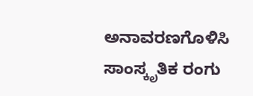ಅನಾವರಣಗೊಳಿಸಿ ಸಾಂಸ್ಕೃತಿಕ ರಂಗು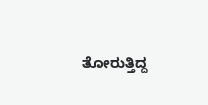ತೋರುತ್ತಿದ್ದ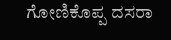ಗೋಣಿಕೊಪ್ಪ ದಸರಾ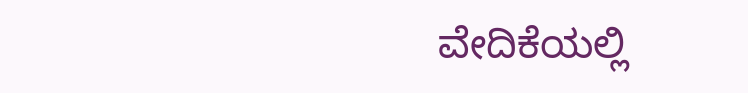ವೇದಿಕೆಯಲ್ಲಿ